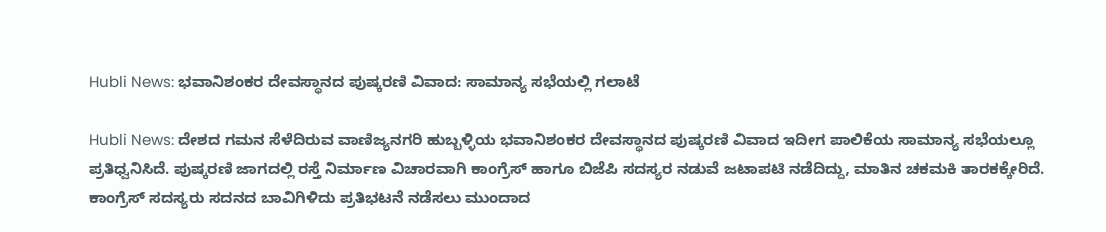Hubli News: ಭವಾನಿಶಂಕರ ದೇವಸ್ಥಾನದ ಪುಷ್ಕರಣಿ ವಿವಾದ: ಸಾಮಾನ್ಯ ಸಭೆಯಲ್ಲಿ ಗಲಾಟೆ

Hubli News: ದೇಶದ ಗಮನ ಸೆಳೆದಿರುವ ವಾಣಿಜ್ಯನಗರಿ ಹುಬ್ಬಳ್ಳಿಯ ಭವಾನಿಶಂಕರ ದೇವಸ್ಥಾನದ ಪುಷ್ಕರಣಿ ವಿವಾದ ಇದೀಗ ಪಾಲಿಕೆಯ ಸಾಮಾನ್ಯ ಸಭೆಯಲ್ಲೂ ಪ್ರತಿಧ್ವನಿಸಿದೆ. ಪುಷ್ಕರಣಿ ಜಾಗದಲ್ಲಿ ರಸ್ತೆ ನಿರ್ಮಾಣ ವಿಚಾರವಾಗಿ ಕಾಂಗ್ರೆಸ್ ಹಾಗೂ ಬಿಜೆಪಿ ಸದಸ್ಯರ ನಡುವೆ ಜಟಾಪಟಿ ನಡೆದಿದ್ದು, ಮಾತಿನ ಚಕಮಕಿ ತಾರಕಕ್ಕೇರಿದೆ. ಕಾಂಗ್ರೆಸ್ ಸದಸ್ಯರು ಸದನದ ಬಾವಿಗಿಳಿದು ಪ್ರತಿಭಟನೆ ನಡೆಸಲು ಮುಂದಾದ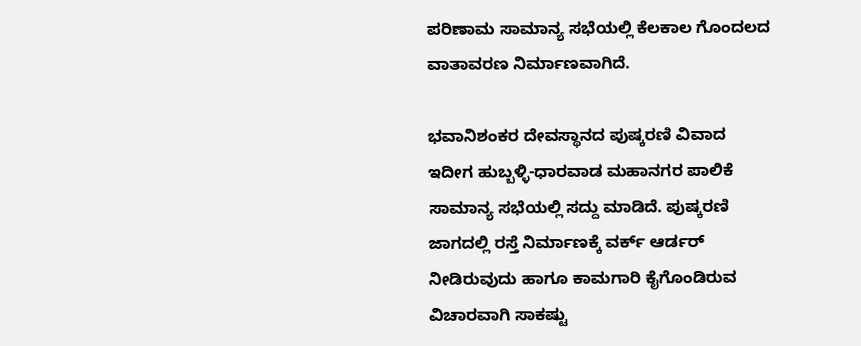ಪರಿಣಾಮ ಸಾಮಾನ್ಯ ಸಭೆಯಲ್ಲಿ ಕೆಲಕಾಲ ಗೊಂದಲದ ವಾತಾವರಣ ನಿರ್ಮಾಣವಾಗಿದೆ.

ಭವಾನಿಶಂಕರ ದೇವಸ್ಥಾನದ ಪುಷ್ಕರಣಿ ವಿವಾದ ಇದೀಗ ಹುಬ್ಬಳ್ಳಿ-ಧಾರವಾಡ ಮಹಾನಗರ ಪಾಲಿಕೆ ಸಾಮಾನ್ಯ ಸಭೆಯಲ್ಲಿ ಸದ್ದು ಮಾಡಿದೆ. ಪುಷ್ಕರಣಿ ಜಾಗದಲ್ಲಿ ರಸ್ತೆ ನಿರ್ಮಾಣಕ್ಕೆ ವರ್ಕ್ ಆರ್ಡರ್ ನೀಡಿರುವುದು ಹಾಗೂ ಕಾಮಗಾರಿ ಕೈಗೊಂಡಿರುವ ವಿಚಾರವಾಗಿ ಸಾಕಷ್ಟು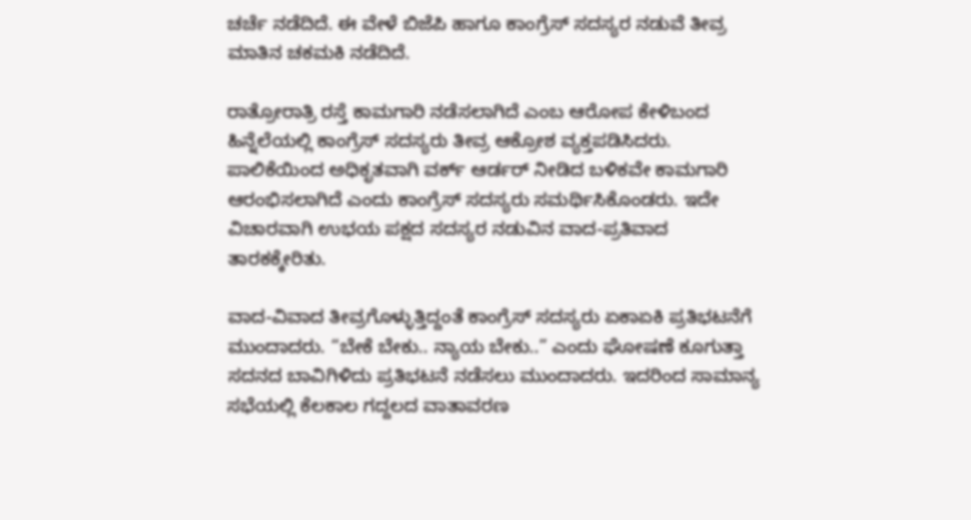ಚರ್ಚೆ ನಡೆದಿದೆ. ಈ ವೇಳೆ ಬಿಜೆಪಿ ಹಾಗೂ ಕಾಂಗ್ರೆಸ್ ಸದಸ್ಯರ ನಡುವೆ ತೀವ್ರ ಮಾತಿನ ಚಕಮಕಿ ನಡೆದಿದೆ.

ರಾತ್ರೋರಾತ್ರಿ ರಸ್ತೆ ಕಾಮಗಾರಿ ನಡೆಸಲಾಗಿದೆ ಎಂಬ ಆರೋಪ ಕೇಳಿಬಂದ ಹಿನ್ನೆಲೆಯಲ್ಲಿ ಕಾಂಗ್ರೆಸ್ ಸದಸ್ಯರು ತೀವ್ರ ಆಕ್ರೋಶ ವ್ಯಕ್ತಪಡಿಸಿದರು. ಪಾಲಿಕೆಯಿಂದ ಅಧಿಕೃತವಾಗಿ ವರ್ಕ್ ಆರ್ಡರ್ ನೀಡಿದ ಬಳಿಕವೇ ಕಾಮಗಾರಿ ಆರಂಭಿಸಲಾಗಿದೆ ಎಂದು ಕಾಂಗ್ರೆಸ್ ಸದಸ್ಯರು ಸಮರ್ಥಿಸಿಕೊಂಡರು. ಇದೇ ವಿಚಾರವಾಗಿ ಉಭಯ ಪಕ್ಷದ ಸದಸ್ಯರ ನಡುವಿನ ವಾದ-ಪ್ರತಿವಾದ ತಾರಕಕ್ಕೇರಿತು.

ವಾದ-ವಿವಾದ ತೀವ್ರಗೊಳ್ಳುತ್ತಿದ್ದಂತೆ ಕಾಂಗ್ರೆಸ್ ಸದಸ್ಯರು ಏಕಾಏಕಿ ಪ್ರತಿಭಟನೆಗೆ ಮುಂದಾದರು. “ಬೇಕೆ ಬೇಕು.. ನ್ಯಾಯ ಬೇಕು..” ಎಂದು ಘೋಷಣೆ ಕೂಗುತ್ತಾ ಸದನದ ಬಾವಿಗಿಳಿದು ಪ್ರತಿಭಟನೆ ನಡೆಸಲು ಮುಂದಾದರು. ಇದರಿಂದ ಸಾಮಾನ್ಯ ಸಭೆಯಲ್ಲಿ ಕೆಲಕಾಲ ಗದ್ದಲದ ವಾತಾವರಣ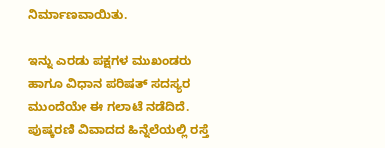ನಿರ್ಮಾಣವಾಯಿತು.

ಇನ್ನು ಎರಡು ಪಕ್ಷಗಳ ಮುಖಂಡರು ಹಾಗೂ ವಿಧಾನ ಪರಿಷತ್ ಸದಸ್ಯರ ಮುಂದೆಯೇ ಈ ಗಲಾಟೆ ನಡೆದಿದೆ. ಪುಷ್ಕರಣಿ ವಿವಾದದ ಹಿನ್ನೆಲೆಯಲ್ಲಿ ರಸ್ತೆ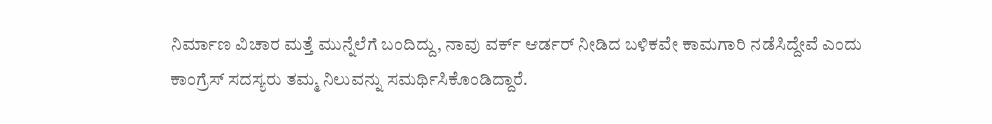ನಿರ್ಮಾಣ ವಿಚಾರ ಮತ್ತೆ ಮುನ್ನೆಲೆಗೆ ಬಂದಿದ್ದು, ನಾವು ವರ್ಕ್ ಆರ್ಡರ್ ನೀಡಿದ ಬಳಿಕವೇ ಕಾಮಗಾರಿ ನಡೆಸಿದ್ದೇವೆ ಎಂದು ಕಾಂಗ್ರೆಸ್ ಸದಸ್ಯರು ತಮ್ಮ ನಿಲುವನ್ನು ಸಮರ್ಥಿಸಿಕೊಂಡಿದ್ದಾರೆ.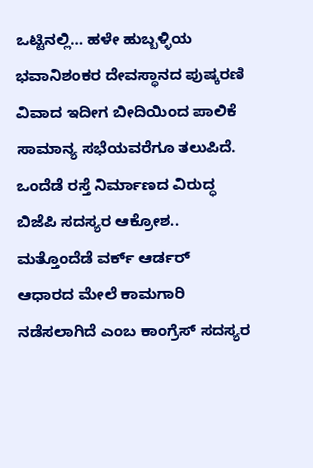ಒಟ್ಟಿನಲ್ಲಿ… ಹಳೇ ಹುಬ್ಬಳ್ಳಿಯ ಭವಾನಿಶಂಕರ ದೇವಸ್ಥಾನದ ಪುಷ್ಕರಣಿ ವಿವಾದ ಇದೀಗ ಬೀದಿಯಿಂದ ಪಾಲಿಕೆ ಸಾಮಾನ್ಯ ಸಭೆಯವರೆಗೂ ತಲುಪಿದೆ. ಒಂದೆಡೆ ರಸ್ತೆ ನಿರ್ಮಾಣದ ವಿರುದ್ಧ ಬಿಜೆಪಿ ಸದಸ್ಯರ ಆಕ್ರೋಶ.. ಮತ್ತೊಂದೆಡೆ ವರ್ಕ್ ಆರ್ಡರ್ ಆಧಾರದ ಮೇಲೆ ಕಾಮಗಾರಿ ನಡೆಸಲಾಗಿದೆ ಎಂಬ ಕಾಂಗ್ರೆಸ್ ಸದಸ್ಯರ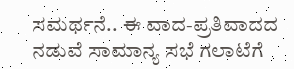ಸಮರ್ಥನೆ.. ಈ ವಾದ-ಪ್ರತಿವಾದದ ನಡುವೆ ಸಾಮಾನ್ಯ ಸಭೆ ಗಲಾಟೆಗೆ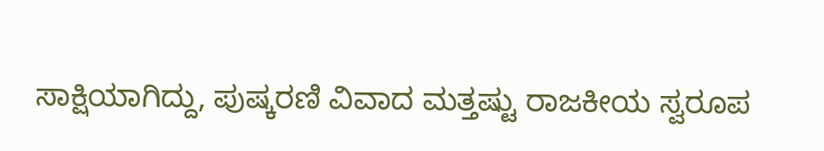ಸಾಕ್ಷಿಯಾಗಿದ್ದು, ಪುಷ್ಕರಣಿ ವಿವಾದ ಮತ್ತಷ್ಟು ರಾಜಕೀಯ ಸ್ವರೂಪ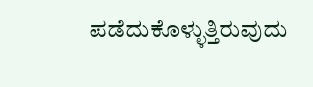ಪಡೆದುಕೊಳ್ಳುತ್ತಿರುವುದು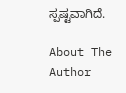ಸ್ಪಷ್ಟವಾಗಿದೆ.

About The Author